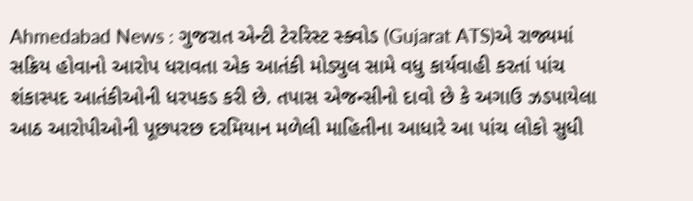Ahmedabad News : ગુજરાત એન્ટી ટેરરિસ્ટ સ્ક્વોડ (Gujarat ATS)એ રાજ્યમાં સક્રિય હોવાનો આરોપ ધરાવતા એક આતંકી મોડ્યુલ સામે વધુ કાર્યવાહી કરતાં પાંચ શંકાસ્પદ આતંકીઓની ધરપકડ કરી છે. તપાસ એજન્સીનો દાવો છે કે અગાઉ ઝડપાયેલા આઠ આરોપીઓની પૂછપરછ દરમિયાન મળેલી માહિતીના આધારે આ પાંચ લોકો સુધી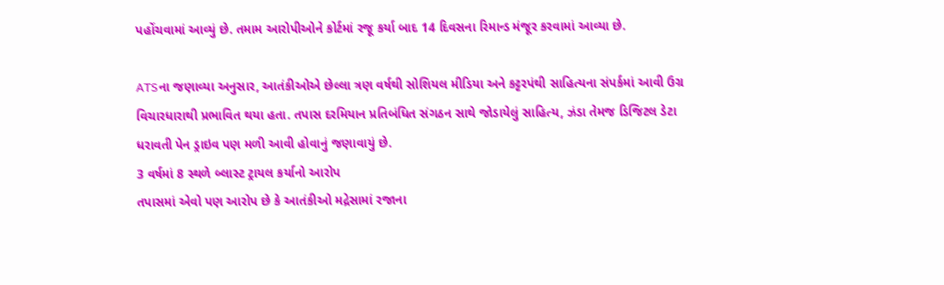પહોંચવામાં આવ્યું છે. તમામ આરોપીઓને કોર્ટમાં રજૂ કર્યા બાદ 14 દિવસના રિમાન્ડ મંજૂર કરવામાં આવ્યા છે.

ATSના જણાવ્યા અનુસાર, આતંકીઓએ છેલ્લા ત્રણ વર્ષથી સોશિયલ મીડિયા અને કટ્ટરપંથી સાહિત્યના સંપર્કમાં આવી ઉગ્ર વિચારધારાથી પ્રભાવિત થયા હતા. તપાસ દરમિયાન પ્રતિબંધિત સંગઠન સાથે જોડાયેલું સાહિત્ય, ઝંડા તેમજ ડિજિટલ ડેટા ધરાવતી પેન ડ્રાઇવ પણ મળી આવી હોવાનું જણાવાયું છે.
3 વર્ષમાં 8 સ્થળે બ્લાસ્ટ ટ્રાયલ કર્યાનો આરોપ
તપાસમાં એવો પણ આરોપ છે કે આતંકીઓ મદ્રેસામાં રજાના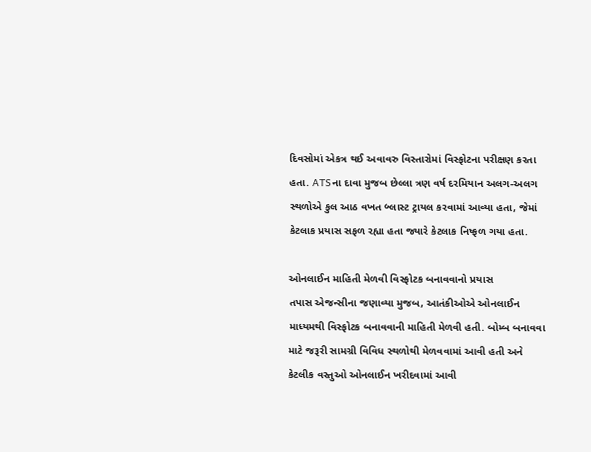દિવસોમાં એકત્ર થઈ અવાવરુ વિસ્તારોમાં વિસ્ફોટના પરીક્ષણ કરતા હતા. ATSના દાવા મુજબ છેલ્લા ત્રણ વર્ષ દરમિયાન અલગ-અલગ સ્થળોએ કુલ આઠ વખત બ્લાસ્ટ ટ્રાયલ કરવામાં આવ્યા હતા, જેમાં કેટલાક પ્રયાસ સફળ રહ્યા હતા જ્યારે કેટલાક નિષ્ફળ ગયા હતા.

ઓનલાઈન માહિતી મેળવી વિસ્ફોટક બનાવવાનો પ્રયાસ
તપાસ એજન્સીના જણાવ્યા મુજબ, આતંકીઓએ ઓનલાઈન માધ્યમથી વિસ્ફોટક બનાવવાની માહિતી મેળવી હતી. બોમ્બ બનાવવા માટે જરૂરી સામગ્રી વિવિધ સ્થળોથી મેળવવામાં આવી હતી અને કેટલીક વસ્તુઓ ઓનલાઈન ખરીદવામાં આવી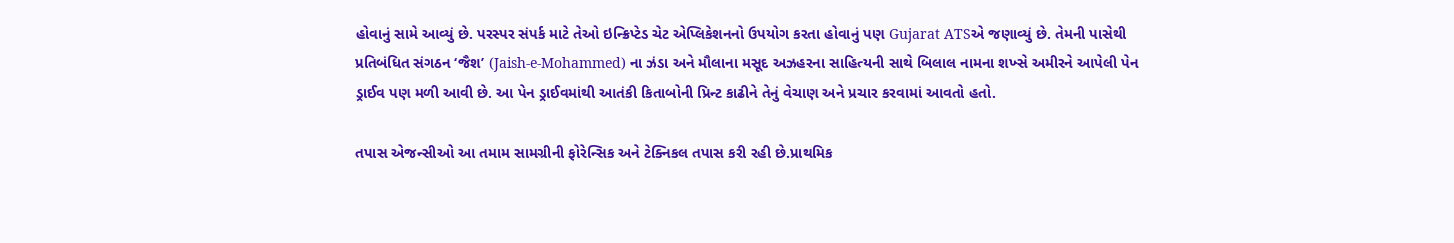હોવાનું સામે આવ્યું છે. પરસ્પર સંપર્ક માટે તેઓ ઇન્ક્રિપ્ટેડ ચેટ એપ્લિકેશનનો ઉપયોગ કરતા હોવાનું પણ Gujarat ATSએ જણાવ્યું છે. તેમની પાસેથી પ્રતિબંધિત સંગઠન ‘જૈશ’ (Jaish-e-Mohammed) ના ઝંડા અને મૌલાના મસૂદ અઝહરના સાહિત્યની સાથે બિલાલ નામના શખ્સે અમીરને આપેલી પેન ડ્રાઈવ પણ મળી આવી છે. આ પેન ડ્રાઈવમાંથી આતંકી કિતાબોની પ્રિન્ટ કાઢીને તેનું વેચાણ અને પ્રચાર કરવામાં આવતો હતો.

તપાસ એજન્સીઓ આ તમામ સામગ્રીની ફોરેન્સિક અને ટેક્નિકલ તપાસ કરી રહી છે.પ્રાથમિક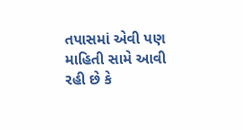તપાસમાં એવી પણ માહિતી સામે આવી રહી છે કે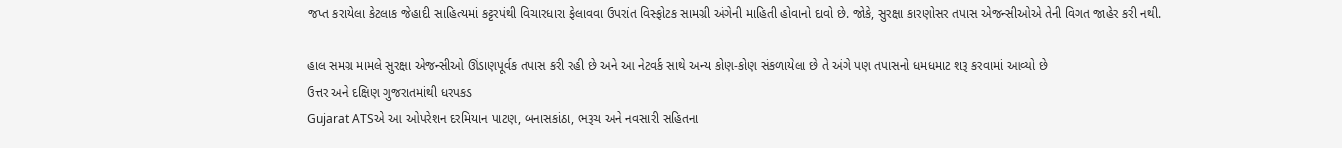જપ્ત કરાયેલા કેટલાક જેહાદી સાહિત્યમાં કટ્ટરપંથી વિચારધારા ફેલાવવા ઉપરાંત વિસ્ફોટક સામગ્રી અંગેની માહિતી હોવાનો દાવો છે. જોકે, સુરક્ષા કારણોસર તપાસ એજન્સીઓએ તેની વિગત જાહેર કરી નથી.

હાલ સમગ્ર મામલે સુરક્ષા એજન્સીઓ ઊંડાણપૂર્વક તપાસ કરી રહી છે અને આ નેટવર્ક સાથે અન્ય કોણ-કોણ સંકળાયેલા છે તે અંગે પણ તપાસનો ધમધમાટ શરૂ કરવામાં આવ્યો છે
ઉત્તર અને દક્ષિણ ગુજરાતમાંથી ધરપકડ
Gujarat ATSએ આ ઓપરેશન દરમિયાન પાટણ, બનાસકાંઠા, ભરૂચ અને નવસારી સહિતના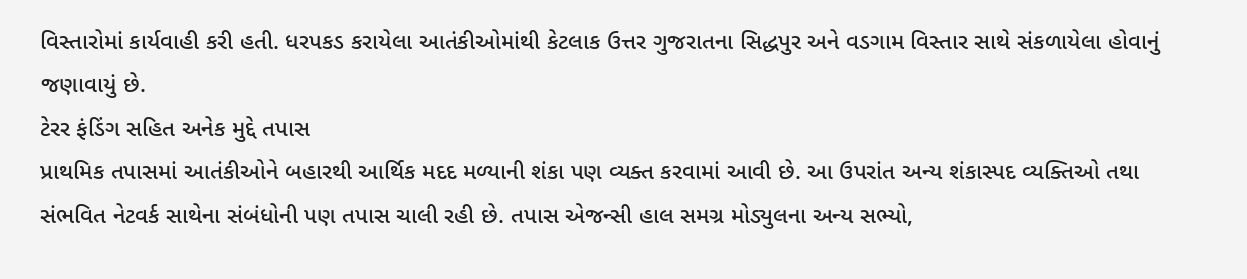વિસ્તારોમાં કાર્યવાહી કરી હતી. ધરપકડ કરાયેલા આતંકીઓમાંથી કેટલાક ઉત્તર ગુજરાતના સિદ્ધપુર અને વડગામ વિસ્તાર સાથે સંકળાયેલા હોવાનું જણાવાયું છે.
ટેરર ફંડિંગ સહિત અનેક મુદ્દે તપાસ
પ્રાથમિક તપાસમાં આતંકીઓને બહારથી આર્થિક મદદ મળ્યાની શંકા પણ વ્યક્ત કરવામાં આવી છે. આ ઉપરાંત અન્ય શંકાસ્પદ વ્યક્તિઓ તથા સંભવિત નેટવર્ક સાથેના સંબંધોની પણ તપાસ ચાલી રહી છે. તપાસ એજન્સી હાલ સમગ્ર મોડ્યુલના અન્ય સભ્યો,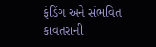ફંડિંગ અને સંભવિત કાવતરાની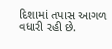દિશામાં તપાસ આગળ વધારી રહી છે.